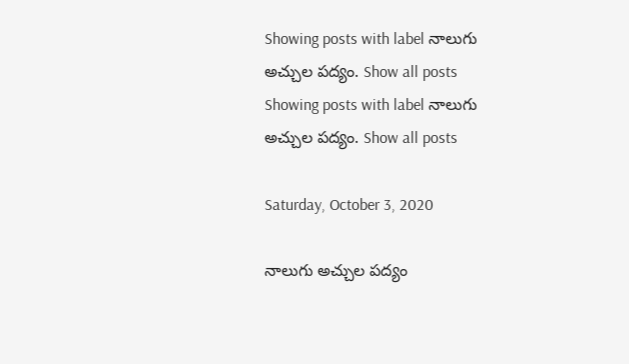Showing posts with label నాలుగు అచ్చుల పద్యం. Show all posts
Showing posts with label నాలుగు అచ్చుల పద్యం. Show all posts

Saturday, October 3, 2020

నాలుగు అచ్చుల పద్యం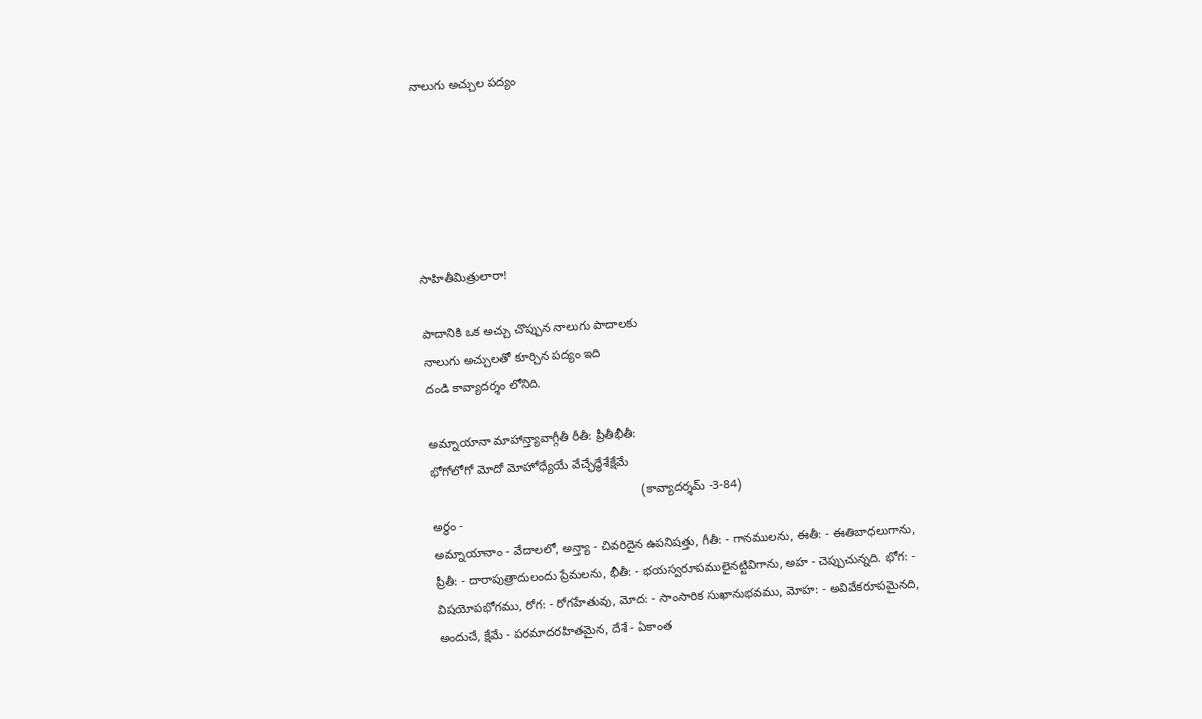నాలుగు అచ్చుల పద్యం






సాహితీమిత్రులారా!

పాదానికి ఒక అచ్చు చొప్పున నాలుగు పాదాలకు
నాలుగు అచ్చులతో కూర్చిన పద్యం ఇది
దండి కావ్యాదర్శం లోనిది.

అమ్నాయానా మాహాన్త్యావాగ్గీతీ రీతీ: ప్రీతీభీతీ:
భోగోలోగో మోదో మోహోధ్యేయే వేచ్ఛేద్ధేశేక్షేమే
                                                              (కావ్యాదర్శమ్ -3-84)
అర్థం -
అమ్నాయానాం - వేదాలలో, అన్త్యా - చివరిదైన ఉపనిషత్తు, గీతీ: - గానములను, ఈతీ: - ఈతిబాధలుగాను,  ప్రీతీ: - దారాపుత్రాదులందు ప్రేమలను, భీతీ: - భయస్వరూపములైనట్టివిగాను, అహ - చెప్పుచున్నది. భోగ: - విషయోపభోగము, రోగ: - రోగహేతువు, మోద: - సాంసారిక సుఖానుభవము, మోహ: - అవివేకరూపమైనది, అందుచే, క్షేమే - పరమాదరహితమైన, దేశే - ఏకాంత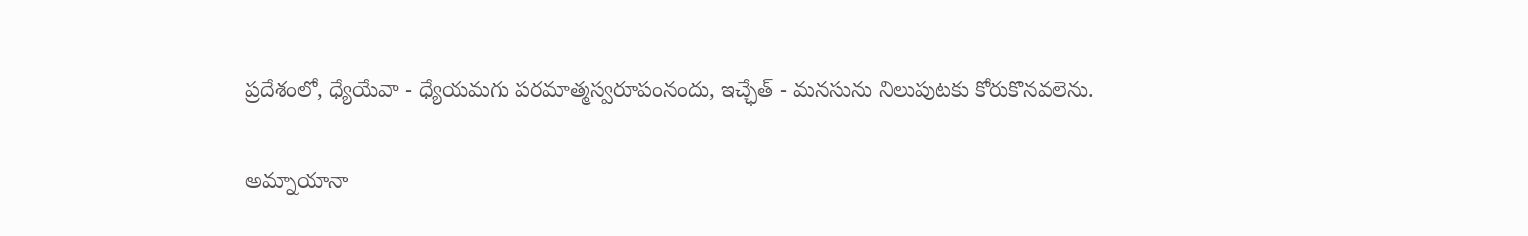ప్రదేశంలో, ధ్యేయేవా - ధ్యేయమగు పరమాత్మస్వరూపంనందు, ఇచ్ఛేత్ - మనసును నిలుపుటకు కోరుకొనవలెను.

అమ్నాయానా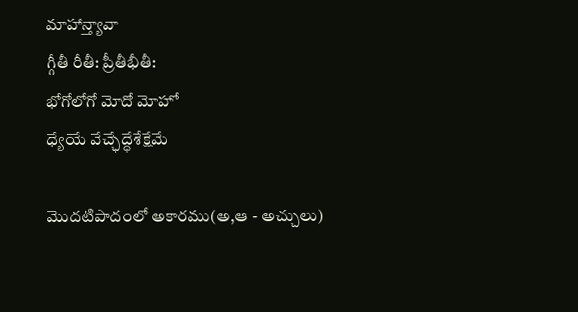మాహాన్త్యావా
గ్గీతీ రీతీ: ప్రీతీభీతీ:
భోగోలోగో మోదో మోహో
ధ్యేయే వేచ్ఛేద్ధేశేక్షేమే

మొదటిపాదంలో అకారము(అ,ఆ - అచ్చులు)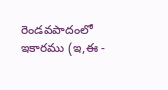రెండవపాదంలో ఇకారము (ఇ,ఈ -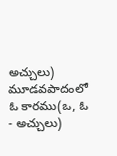అచ్చులు)
మూడవపాదంలో ఓ కారము(ఒ, ఓ - అచ్చులు)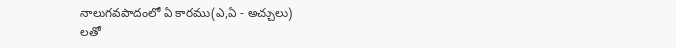నాలుగవపాదంలో ఏ కారము(ఎ,ఏ - అచ్చులు)
లతో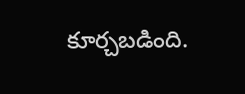కూర్చబడింది.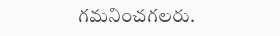గమనించగలరు.